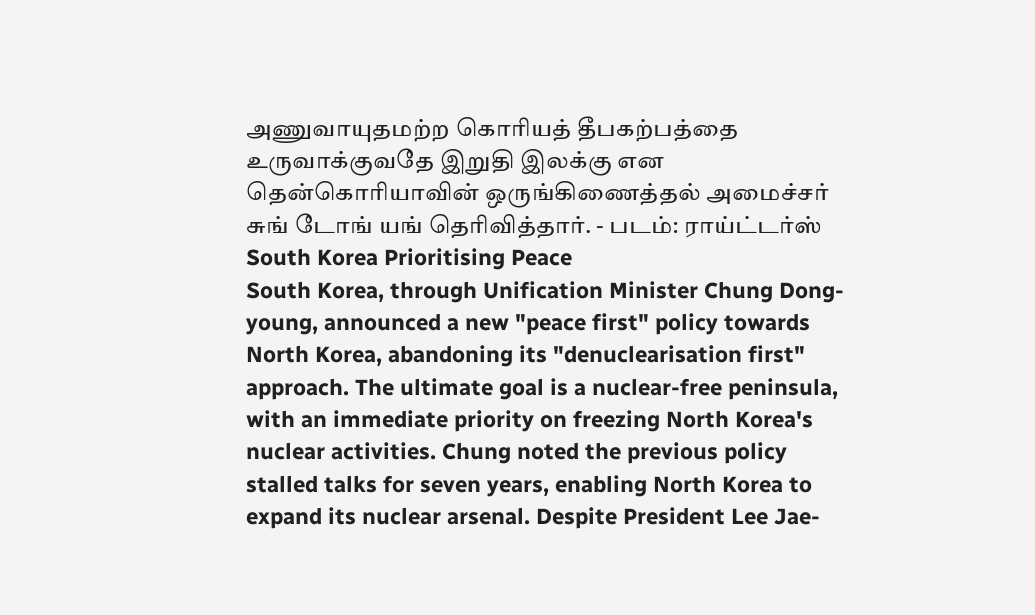அணுவாயுதமற்ற கொரியத் தீபகற்பத்தை உருவாக்குவதே இறுதி இலக்கு என தென்கொரியாவின் ஒருங்கிணைத்தல் அமைச்சர் சுங் டோங் யங் தெரிவித்தார். - படம்: ராய்ட்டர்ஸ்
South Korea Prioritising Peace
South Korea, through Unification Minister Chung Dong-young, announced a new "peace first" policy towards North Korea, abandoning its "denuclearisation first" approach. The ultimate goal is a nuclear-free peninsula, with an immediate priority on freezing North Korea's nuclear activities. Chung noted the previous policy stalled talks for seven years, enabling North Korea to expand its nuclear arsenal. Despite President Lee Jae-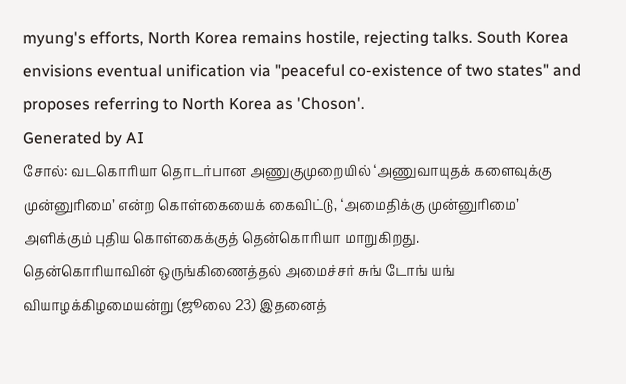myung's efforts, North Korea remains hostile, rejecting talks. South Korea envisions eventual unification via "peaceful co-existence of two states" and proposes referring to North Korea as 'Choson'.
Generated by AI
சோல்: வடகொரியா தொடர்பான அணுகுமுறையில் ‘அணுவாயுதக் களைவுக்கு முன்னுரிமை’ என்ற கொள்கையைக் கைவிட்டு, ‘அமைதிக்கு முன்னுரிமை’ அளிக்கும் புதிய கொள்கைக்குத் தென்கொரியா மாறுகிறது.
தென்கொரியாவின் ஒருங்கிணைத்தல் அமைச்சர் சுங் டோங் யங் வியாழக்கிழமையன்று (ஜூலை 23) இதனைத்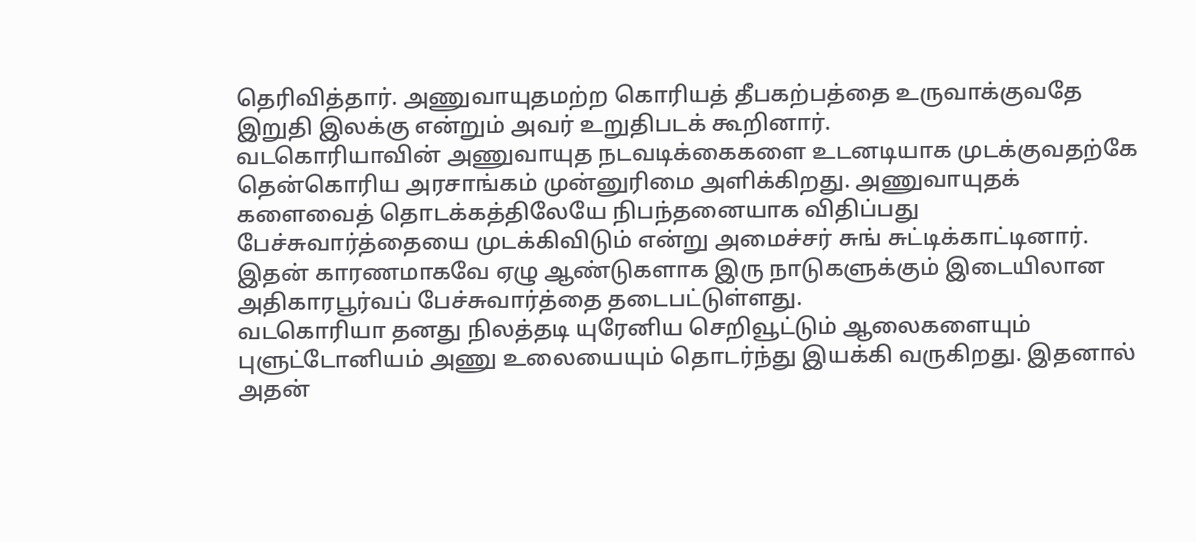தெரிவித்தார். அணுவாயுதமற்ற கொரியத் தீபகற்பத்தை உருவாக்குவதே இறுதி இலக்கு என்றும் அவர் உறுதிபடக் கூறினார்.
வடகொரியாவின் அணுவாயுத நடவடிக்கைகளை உடனடியாக முடக்குவதற்கே தென்கொரிய அரசாங்கம் முன்னுரிமை அளிக்கிறது. அணுவாயுதக் களைவைத் தொடக்கத்திலேயே நிபந்தனையாக விதிப்பது பேச்சுவார்த்தையை முடக்கிவிடும் என்று அமைச்சர் சுங் சுட்டிக்காட்டினார். இதன் காரணமாகவே ஏழு ஆண்டுகளாக இரு நாடுகளுக்கும் இடையிலான அதிகாரபூர்வப் பேச்சுவார்த்தை தடைபட்டுள்ளது.
வடகொரியா தனது நிலத்தடி யுரேனிய செறிவூட்டும் ஆலைகளையும் புளுட்டோனியம் அணு உலையையும் தொடர்ந்து இயக்கி வருகிறது. இதனால் அதன்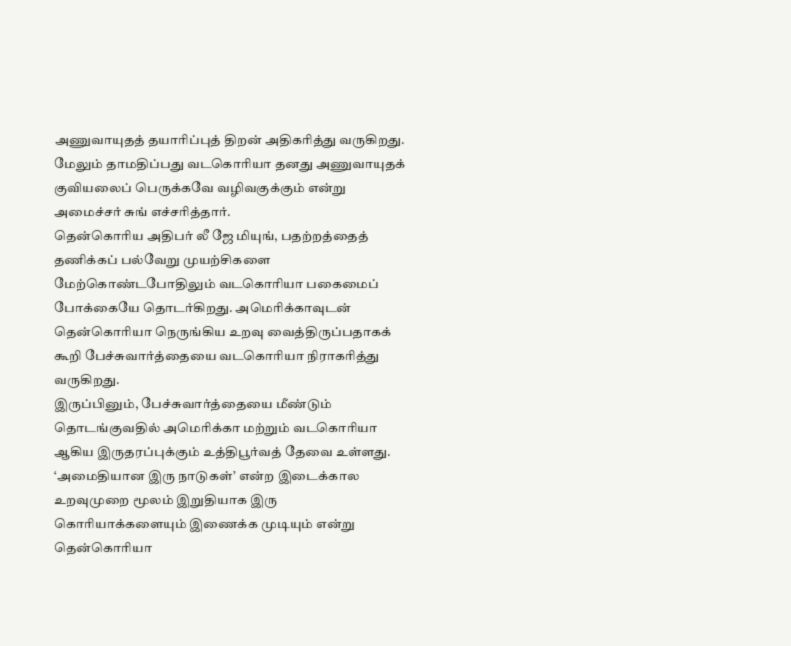அணுவாயுதத் தயாரிப்புத் திறன் அதிகரித்து வருகிறது. மேலும் தாமதிப்பது வடகொரியா தனது அணுவாயுதக் குவியலைப் பெருக்கவே வழிவகுக்கும் என்று அமைச்சர் சுங் எச்சரித்தார்.
தென்கொரிய அதிபர் லீ ஜே மியுங், பதற்றத்தைத் தணிக்கப் பல்வேறு முயற்சிகளை மேற்கொண்டபோதிலும் வடகொரியா பகைமைப் போக்கையே தொடர்கிறது. அமெரிக்காவுடன் தென்கொரியா நெருங்கிய உறவு வைத்திருப்பதாகக் கூறி பேச்சுவார்த்தையை வடகொரியா நிராகரித்து வருகிறது.
இருப்பினும், பேச்சுவார்த்தையை மீண்டும் தொடங்குவதில் அமெரிக்கா மற்றும் வடகொரியா ஆகிய இருதரப்புக்கும் உத்திபூர்வத் தேவை உள்ளது. ‘அமைதியான இரு நாடுகள்’ என்ற இடைக்கால உறவுமுறை மூலம் இறுதியாக இரு கொரியாக்களையும் இணைக்க முடியும் என்று தென்கொரியா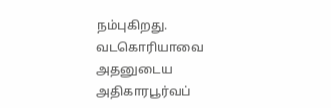நம்புகிறது. வடகொரியாவை அதனுடைய அதிகாரபூர்வப்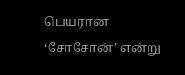பெயரான ‘சோசோன்’ என்று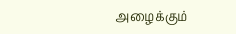அழைக்கும்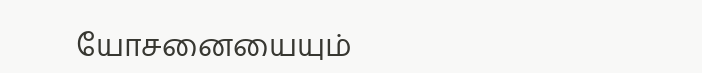யோசனையையும்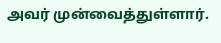அவர் முன்வைத்துள்ளார்.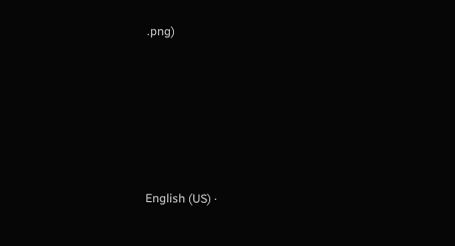.png)








English (US) ·